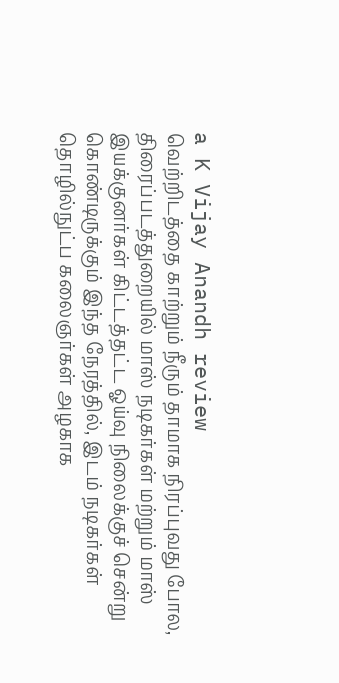a K Vijay Anandh review
வெற்றிடத்தை காற்றும் நீரும் தாமாக நிரப்புவது போல, திரைப்படத்துறையில் மாஸ் நடிகர்கள் மற்றும் மாஸ் இயக்குனர்கள் கிட்டத்தட்ட ஓய்வு நிலைக்குச் சென்று கொண்டிருக்கும் இந்த நேரத்தில், இடம் நடிகர்கள் தொழில்நுட்ப கலைஞர்கள் அழகாக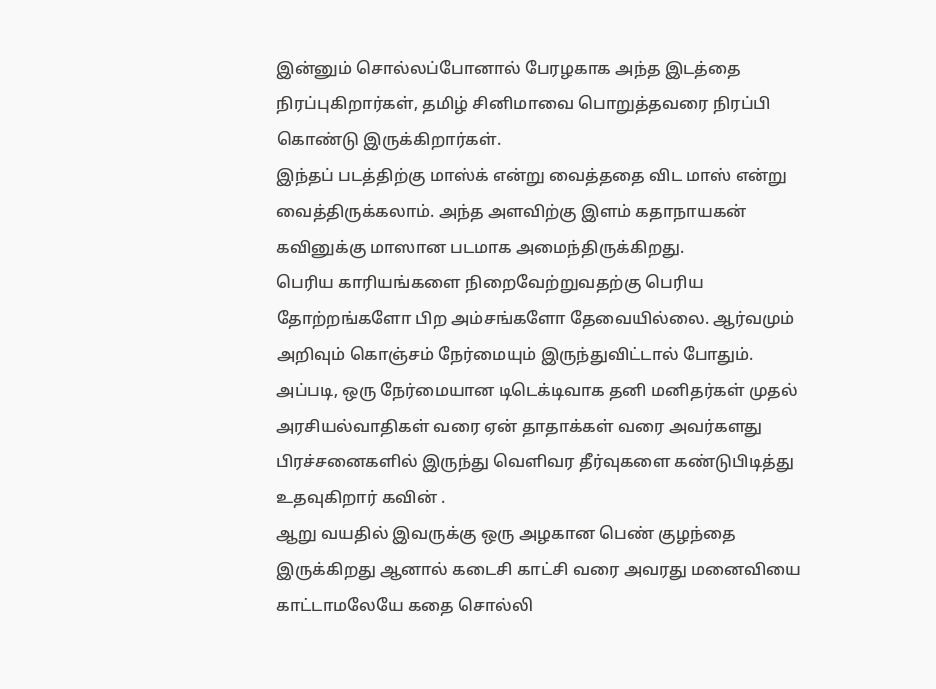இன்னும் சொல்லப்போனால் பேரழகாக அந்த இடத்தை நிரப்புகிறார்கள், தமிழ் சினிமாவை பொறுத்தவரை நிரப்பி கொண்டு இருக்கிறார்கள்.
இந்தப் படத்திற்கு மாஸ்க் என்று வைத்ததை விட மாஸ் என்று வைத்திருக்கலாம். அந்த அளவிற்கு இளம் கதாநாயகன் கவினுக்கு மாஸான படமாக அமைந்திருக்கிறது.
பெரிய காரியங்களை நிறைவேற்றுவதற்கு பெரிய தோற்றங்களோ பிற அம்சங்களோ தேவையில்லை. ஆர்வமும் அறிவும் கொஞ்சம் நேர்மையும் இருந்துவிட்டால் போதும்.
அப்படி, ஒரு நேர்மையான டிடெக்டிவாக தனி மனிதர்கள் முதல் அரசியல்வாதிகள் வரை ஏன் தாதாக்கள் வரை அவர்களது பிரச்சனைகளில் இருந்து வெளிவர தீர்வுகளை கண்டுபிடித்து உதவுகிறார் கவின் .
ஆறு வயதில் இவருக்கு ஒரு அழகான பெண் குழந்தை இருக்கிறது ஆனால் கடைசி காட்சி வரை அவரது மனைவியை காட்டாமலேயே கதை சொல்லி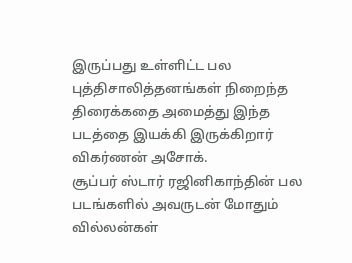இருப்பது உள்ளிட்ட பல புத்திசாலித்தனங்கள் நிறைந்த திரைக்கதை அமைத்து இந்த படத்தை இயக்கி இருக்கிறார் விகர்ணன் அசோக்.
சூப்பர் ஸ்டார் ரஜினிகாந்தின் பல படங்களில் அவருடன் மோதும் வில்லன்கள்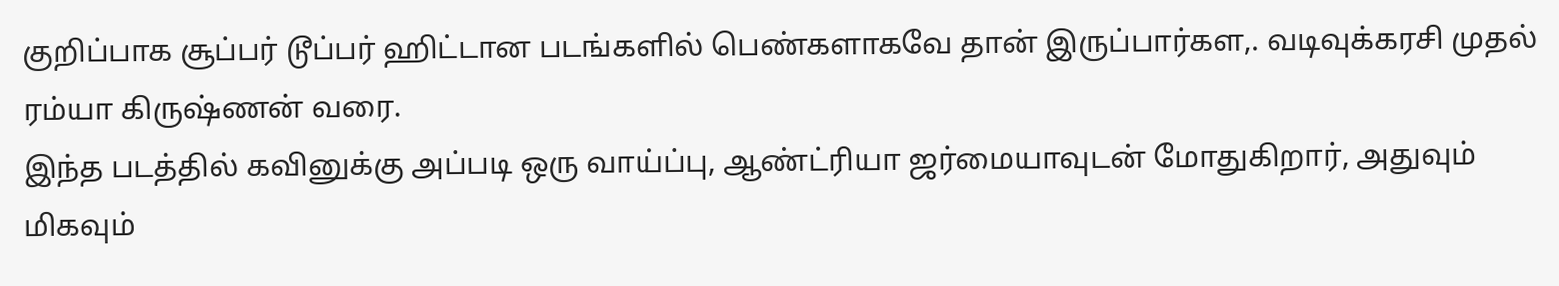குறிப்பாக சூப்பர் டூப்பர் ஹிட்டான படங்களில் பெண்களாகவே தான் இருப்பார்கள,. வடிவுக்கரசி முதல் ரம்யா கிருஷ்ணன் வரை.
இந்த படத்தில் கவினுக்கு அப்படி ஒரு வாய்ப்பு, ஆண்ட்ரியா ஜர்மையாவுடன் மோதுகிறார், அதுவும் மிகவும்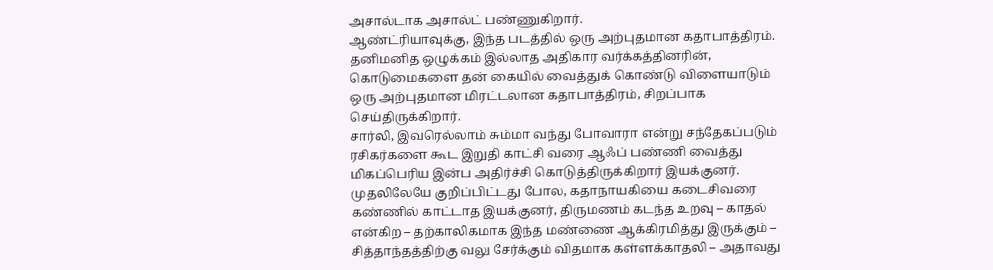அசால்டாக அசால்ட் பண்ணுகிறார்.
ஆண்ட்ரியாவுக்கு, இந்த படத்தில் ஒரு அற்புதமான கதாபாத்திரம். தனிமனித ஒழுக்கம் இல்லாத அதிகார வர்க்கத்தினரின், கொடுமைகளை தன் கையில் வைத்துக் கொண்டு விளையாடும் ஒரு அற்புதமான மிரட்டலான கதாபாத்திரம், சிறப்பாக செய்திருக்கிறார்.
சார்லி, இவரெல்லாம் சும்மா வந்து போவாரா என்று சந்தேகப்படும் ரசிகர்களை கூட இறுதி காட்சி வரை ஆஃப் பண்ணி வைத்து மிகப்பெரிய இன்ப அதிர்ச்சி கொடுத்திருக்கிறார் இயக்குனர்.
முதலிலேயே குறிப்பிட்டது போல, கதாநாயகியை கடைசிவரை கண்ணில் காட்டாத இயக்குனர், திருமணம் கடந்த உறவு – காதல் என்கிற – தற்காலிகமாக இந்த மண்ணை ஆக்கிரமித்து இருக்கும் – சித்தாந்தத்திற்கு வலு சேர்க்கும் விதமாக கள்ளக்காதலி – அதாவது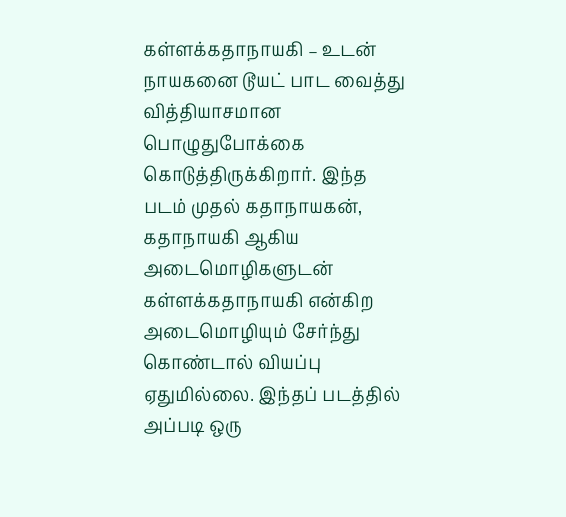கள்ளக்கதாநாயகி – உடன் நாயகனை டூயட் பாட வைத்து வித்தியாசமான பொழுதுபோக்கை கொடுத்திருக்கிறார். இந்த படம் முதல் கதாநாயகன், கதாநாயகி ஆகிய அடைமொழிகளுடன் கள்ளக்கதாநாயகி என்கிற அடைமொழியும் சேர்ந்து கொண்டால் வியப்பு ஏதுமில்லை. இந்தப் படத்தில் அப்படி ஒரு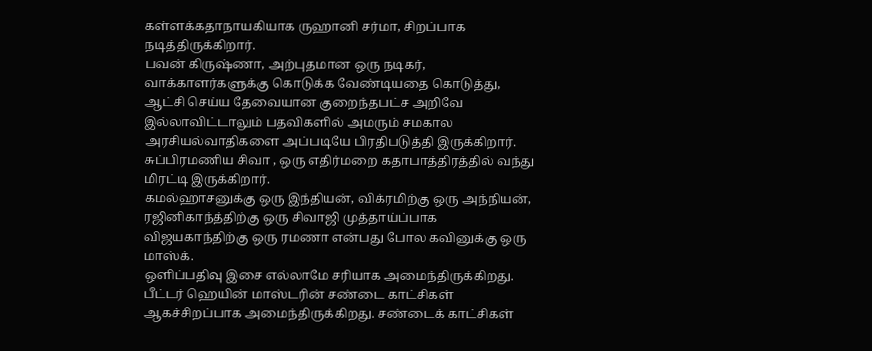கள்ளக்கதாநாயகியாக ருஹானி சர்மா, சிறப்பாக நடித்திருக்கிறார்.
பவன் கிருஷ்ணா, அற்புதமான ஒரு நடிகர், வாக்காளர்களுக்கு கொடுக்க வேண்டியதை கொடுத்து, ஆட்சி செய்ய தேவையான குறைந்தபட்ச அறிவே இல்லாவிட்டாலும் பதவிகளில் அமரும் சமகால அரசியல்வாதிகளை அப்படியே பிரதிபடுத்தி இருக்கிறார்.
சுப்பிரமணிய சிவா , ஒரு எதிர்மறை கதாபாத்திரத்தில் வந்து மிரட்டி இருக்கிறார்.
கமல்ஹாசனுக்கு ஒரு இந்தியன், விக்ரமிற்கு ஒரு அந்நியன், ரஜினிகாந்த்திற்கு ஒரு சிவாஜி முத்தாய்ப்பாக விஜயகாந்திற்கு ஒரு ரமணா என்பது போல கவினுக்கு ஒரு மாஸ்க்.
ஒளிப்பதிவு இசை எல்லாமே சரியாக அமைந்திருக்கிறது. பீட்டர் ஹெயின் மாஸ்டரின் சண்டை காட்சிகள் ஆகச்சிறப்பாக அமைந்திருக்கிறது. சண்டைக் காட்சிகள்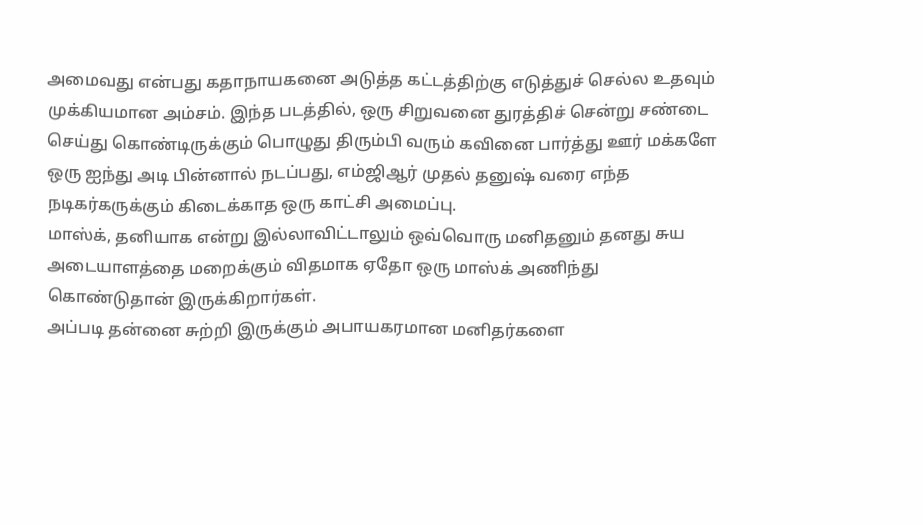அமைவது என்பது கதாநாயகனை அடுத்த கட்டத்திற்கு எடுத்துச் செல்ல உதவும் முக்கியமான அம்சம். இந்த படத்தில், ஒரு சிறுவனை துரத்திச் சென்று சண்டை செய்து கொண்டிருக்கும் பொழுது திரும்பி வரும் கவினை பார்த்து ஊர் மக்களே ஒரு ஐந்து அடி பின்னால் நடப்பது, எம்ஜிஆர் முதல் தனுஷ் வரை எந்த நடிகர்கருக்கும் கிடைக்காத ஒரு காட்சி அமைப்பு.
மாஸ்க், தனியாக என்று இல்லாவிட்டாலும் ஒவ்வொரு மனிதனும் தனது சுய அடையாளத்தை மறைக்கும் விதமாக ஏதோ ஒரு மாஸ்க் அணிந்து கொண்டுதான் இருக்கிறார்கள்.
அப்படி தன்னை சுற்றி இருக்கும் அபாயகரமான மனிதர்களை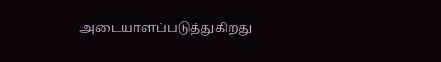அடையாளப்படுத்துகிறது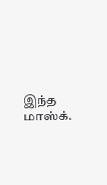இந்த மாஸ்க்.